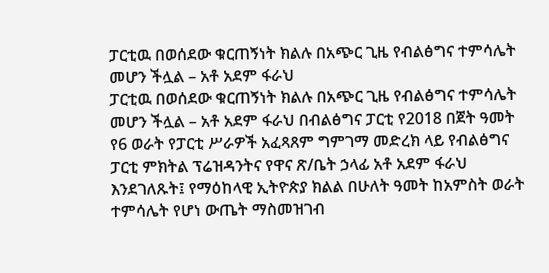ፓርቲዉ በወሰደው ቁርጠኝነት ክልሉ በአጭር ጊዜ የብልፅግና ተምሳሌት መሆን ችሏል – አቶ አደም ፋራህ
ፓርቲዉ በወሰደው ቁርጠኝነት ክልሉ በአጭር ጊዜ የብልፅግና ተምሳሌት መሆን ችሏል – አቶ አደም ፋራህ በብልፅግና ፓርቲ የ2018 በጀት ዓመት የ6 ወራት የፓርቲ ሥራዎች አፈጻጸም ግምገማ መድረክ ላይ የብልፅግና ፓርቲ ምክትል ፕሬዝዳንትና የዋና ጽ/ቤት ኃላፊ አቶ አደም ፋራህ እንደገለጹት፤ የማዕከላዊ ኢትዮጵያ ክልል በሁለት ዓመት ከአምስት ወራት ተምሳሌት የሆነ ውጤት ማስመዝገብ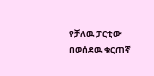የቻለዉ ፓርቲው በወሰደዉ ቁርጠኛ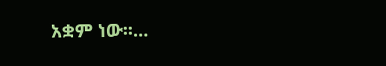አቋም ነው፡፡…